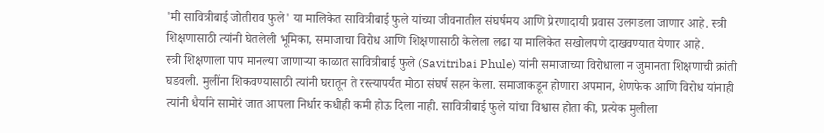'मी सावित्रीबाई जोतीराव फुले' या मालिकेत सावित्रीबाई फुले यांच्या जीवनातील संघर्षमय आणि प्रेरणादायी प्रवास उलगडला जाणार आहे. स्त्री शिक्षणासाठी त्यांनी घेतलेली भूमिका, समाजाचा विरोध आणि शिक्षणासाठी केलेला लढा या मालिकेत सखोलपणे दाखवण्यात येणार आहे.
स्त्री शिक्षणाला पाप मानल्या जाणाऱ्या काळात सावित्रीबाई फुले (Savitribai Phule) यांनी समाजाच्या विरोधाला न जुमानता शिक्षणाची क्रांती घडवली. मुलींना शिकवण्यासाठी त्यांनी घरातून ते रस्त्यापर्यंत मोठा संघर्ष सहन केला. समाजाकडून होणारा अपमान, शेणफेक आणि विरोध यांनाही त्यांनी धैर्याने सामोरं जात आपला निर्धार कधीही कमी होऊ दिला नाही. सावित्रीबाई फुले यांचा विश्वास होता की, प्रत्येक मुलीला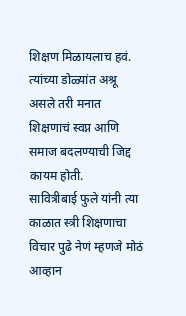शिक्षण मिळायलाच हवं. त्यांच्या डोळ्यांत अश्रू असले तरी मनात शिक्षणाचं स्वप्न आणि समाज बदलण्याची जिद्द कायम होती.
सावित्रीबाई फुले यांनी त्या काळात स्त्री शिक्षणाचा विचार पुढे नेणं म्हणजे मोठं आव्हान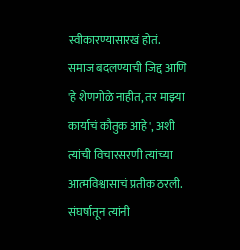स्वीकारण्यासारखं होतं. समाज बदलण्याची जिद्द आणि 'हे शेणगोळे नाहीत, तर माझ्या कार्याचं कौतुक आहे', अशी त्यांची विचारसरणी त्यांच्या आत्मविश्वासाचं प्रतीक ठरली.
संघर्षातून त्यांनी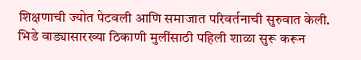शिक्षणाची ज्योत पेटवली आणि समाजात परिवर्तनाची सुरुवात केली. भिडे वाड्यासारख्या ठिकाणी मुलींसाठी पहिली शाळा सुरू करून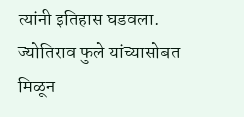त्यांनी इतिहास घडवला.
ज्योतिराव फुले यांच्यासोबत मिळून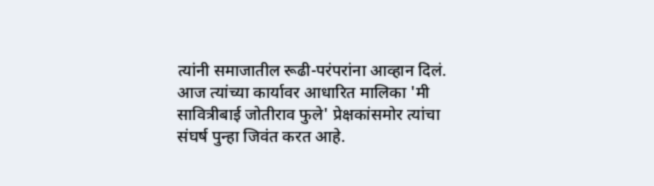त्यांनी समाजातील रूढी-परंपरांना आव्हान दिलं. आज त्यांच्या कार्यावर आधारित मालिका 'मी सावित्रीबाई जोतीराव फुले' प्रेक्षकांसमोर त्यांचा संघर्ष पुन्हा जिवंत करत आहे.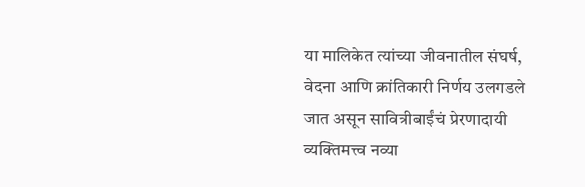या मालिकेत त्यांच्या जीवनातील संघर्ष, वेदना आणि क्रांतिकारी निर्णय उलगडले जात असून सावित्रीबाईंचं प्रेरणादायी व्यक्तिमत्त्व नव्या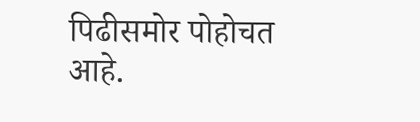पिढीसमोर पोहोचत आहे.